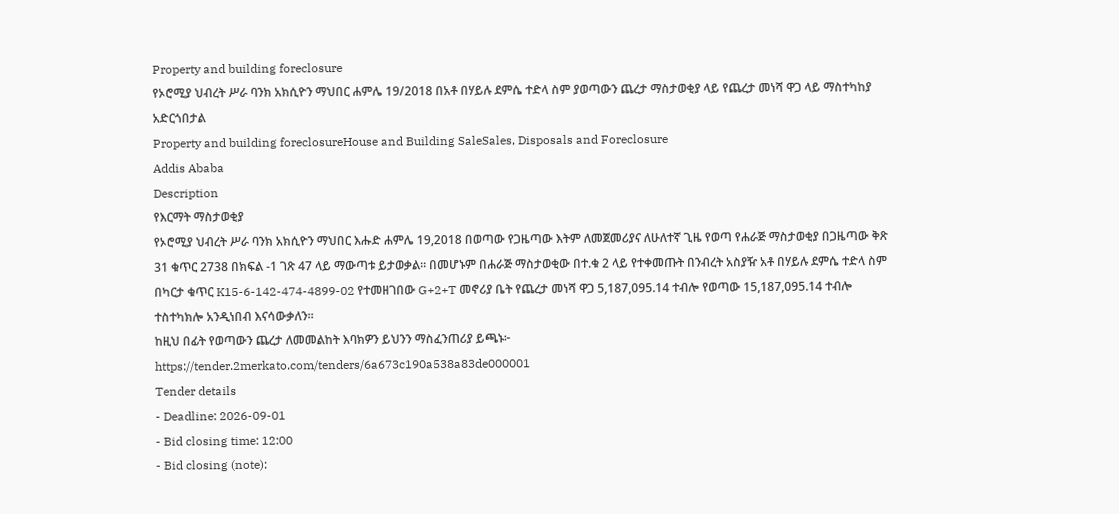Property and building foreclosure
የኦሮሚያ ህብረት ሥራ ባንክ አክሲዮን ማህበር ሐምሌ 19/2018 በአቶ በሃይሉ ደምሴ ተድላ ስም ያወጣውን ጨረታ ማስታወቂያ ላይ የጨረታ መነሻ ዋጋ ላይ ማስተካከያ አድርጎበታል
Property and building foreclosureHouse and Building SaleSales, Disposals and Foreclosure
Addis Ababa
Description
የእርማት ማስታወቂያ
የኦሮሚያ ህብረት ሥራ ባንክ አክሲዮን ማህበር እሑድ ሐምሌ 19,2018 በወጣው የጋዜጣው እትም ለመጀመሪያና ለሁለተኛ ጊዜ የወጣ የሐራጅ ማስታወቂያ በጋዜጣው ቅጽ 31 ቁጥር 2738 በክፍል -1 ገጽ 47 ላይ ማውጣቱ ይታወቃል። በመሆኑም በሐራጅ ማስታወቂው በተ.ቁ 2 ላይ የተቀመጡት በንብረት አስያዥ አቶ በሃይሉ ደምሴ ተድላ ስም በካርታ ቁጥር K15-6-142-474-4899-02 የተመዘገበው G+2+T መኖሪያ ቤት የጨረታ መነሻ ዋጋ 5,187,095.14 ተብሎ የወጣው 15,187,095.14 ተብሎ ተስተካክሎ አንዲነበብ እናሳውቃለን።
ከዚህ በፊት የወጣውን ጨረታ ለመመልከት እባክዎን ይህንን ማስፈንጠሪያ ይጫኑ፦
https://tender.2merkato.com/tenders/6a673c190a538a83de000001
Tender details
- Deadline: 2026-09-01
- Bid closing time: 12:00
- Bid closing (note):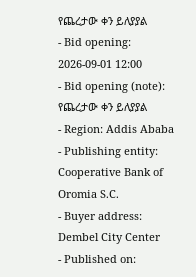የጨረታው ቀን ይለያያል
- Bid opening: 2026-09-01 12:00
- Bid opening (note): የጨረታው ቀን ይለያያል
- Region: Addis Ababa
- Publishing entity: Cooperative Bank of Oromia S.C.
- Buyer address: Dembel City Center
- Published on: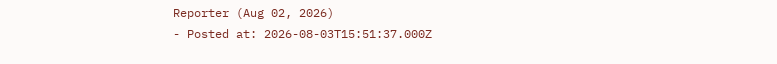Reporter (Aug 02, 2026)
- Posted at: 2026-08-03T15:51:37.000Z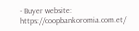- Buyer website: https://coopbankoromia.com.et/